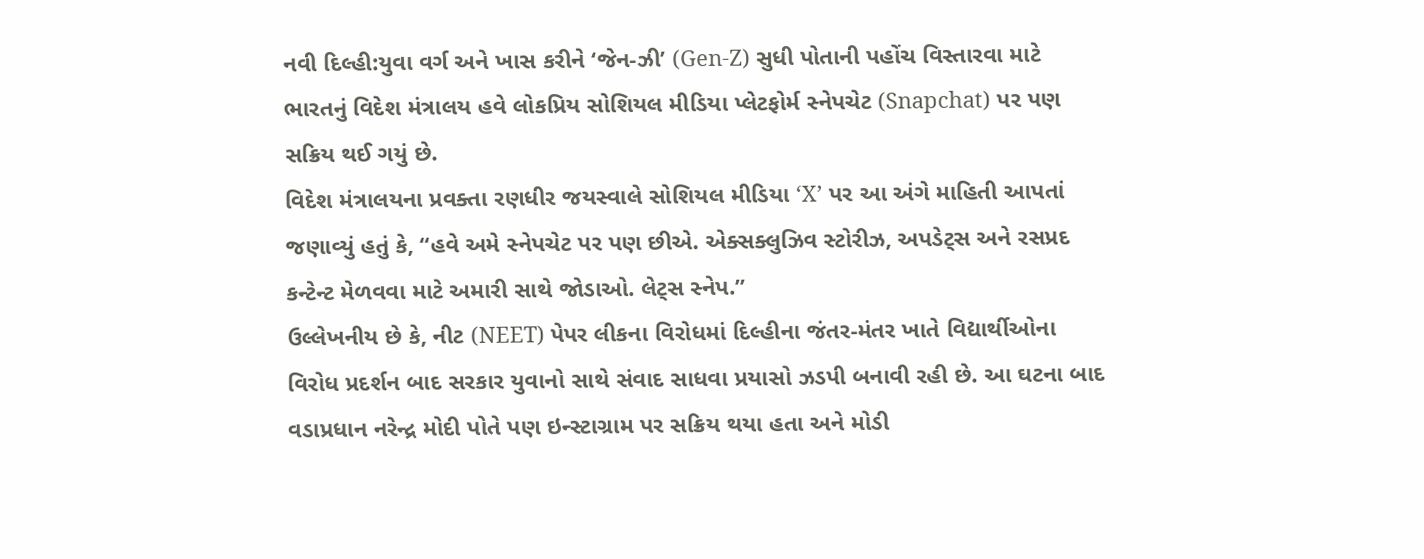નવી દિલ્હી:યુવા વર્ગ અને ખાસ કરીને ‘જેન-ઝી’ (Gen-Z) સુધી પોતાની પહોંચ વિસ્તારવા માટે ભારતનું વિદેશ મંત્રાલય હવે લોકપ્રિય સોશિયલ મીડિયા પ્લેટફોર્મ સ્નેપચેટ (Snapchat) પર પણ સક્રિય થઈ ગયું છે.
વિદેશ મંત્રાલયના પ્રવક્તા રણધીર જયસ્વાલે સોશિયલ મીડિયા ‘X’ પર આ અંગે માહિતી આપતાં જણાવ્યું હતું કે, “હવે અમે સ્નેપચેટ પર પણ છીએ. એક્સક્લુઝિવ સ્ટોરીઝ, અપડેટ્સ અને રસપ્રદ કન્ટેન્ટ મેળવવા માટે અમારી સાથે જોડાઓ. લેટ્સ સ્નેપ.”
ઉલ્લેખનીય છે કે, નીટ (NEET) પેપર લીકના વિરોધમાં દિલ્હીના જંતર-મંતર ખાતે વિદ્યાર્થીઓના વિરોધ પ્રદર્શન બાદ સરકાર યુવાનો સાથે સંવાદ સાધવા પ્રયાસો ઝડપી બનાવી રહી છે. આ ઘટના બાદ વડાપ્રધાન નરેન્દ્ર મોદી પોતે પણ ઇન્સ્ટાગ્રામ પર સક્રિય થયા હતા અને મોડી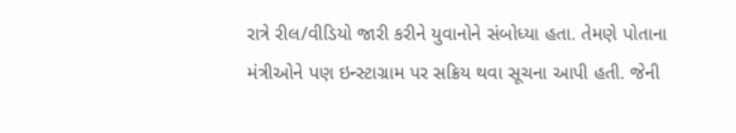રાત્રે રીલ/વીડિયો જારી કરીને યુવાનોને સંબોધ્યા હતા. તેમણે પોતાના મંત્રીઓને પણ ઇન્સ્ટાગ્રામ પર સક્રિય થવા સૂચના આપી હતી. જેની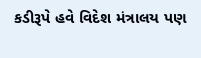કડીરૂપે હવે વિદેશ મંત્રાલય પણ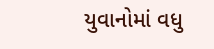યુવાનોમાં વધુ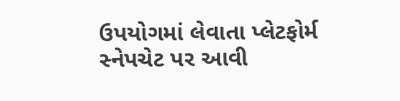ઉપયોગમાં લેવાતા પ્લેટફોર્મ સ્નેપચેટ પર આવી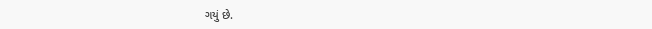ગયું છે.